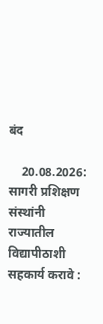बंद

    20.08.2026: सागरी प्रशिक्षण संस्थांनी राज्यातील विद्यापीठाशी सहकार्य करावे :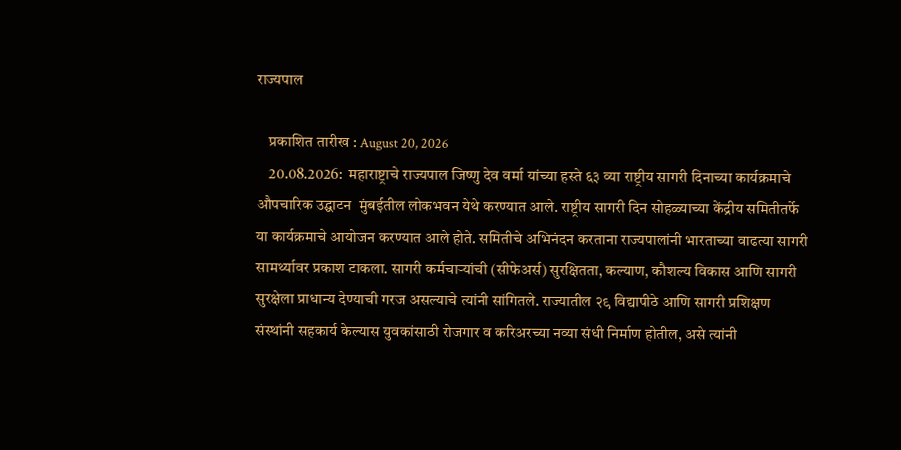राज्यपाल

    प्रकाशित तारीख : August 20, 2026
    20.08.2026:  महाराष्ट्राचे राज्यपाल जिष्णु देव वर्मा यांच्या हस्ते ६३ व्या राष्ट्रीय सागरी दिनाच्या कार्यक्रमाचे औपचारिक उद्घाटन  मुंबईतील लोकभवन येथे करण्यात आले. राष्ट्रीय सागरी दिन सोहळ्याच्या केंद्रीय समितीतर्फे या कार्यक्रमाचे आयोजन करण्यात आले होते. समितीचे अभिनंदन करताना राज्यपालांनी भारताच्या वाढत्या सागरी सामर्थ्यावर प्रकाश टाकला. सागरी कर्मचाऱ्यांची (सीफेअर्स) सुरक्षितता, कल्याण, कौशल्य विकास आणि सागरी सुरक्षेला प्राधान्य देण्याची गरज असल्याचे त्यांनी सांगितले. राज्यातील २९ विद्यापीठे आणि सागरी प्रशिक्षण संस्थांनी सहकार्य केल्यास युवकांसाठी रोजगार व करिअरच्या नव्या संधी निर्माण होतील, असे त्यांनी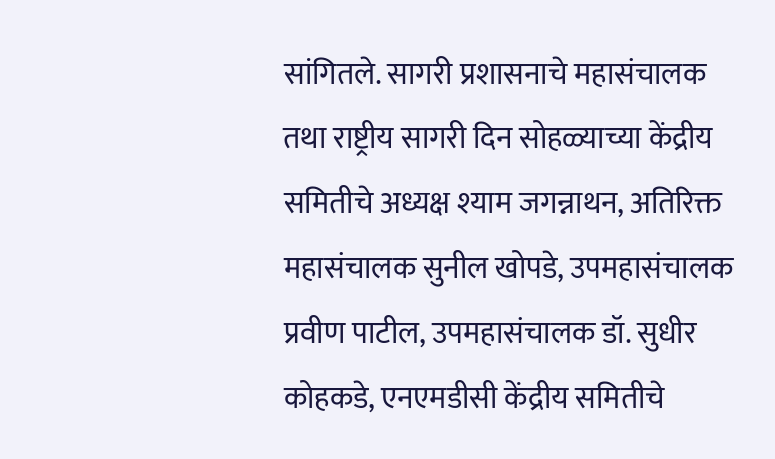सांगितले. सागरी प्रशासनाचे महासंचालक तथा राष्ट्रीय सागरी दिन सोहळ्याच्या केंद्रीय समितीचे अध्यक्ष श्याम जगन्नाथन, अतिरिक्त महासंचालक सुनील खोपडे, उपमहासंचालक प्रवीण पाटील, उपमहासंचालक डॉ. सुधीर कोहकडे, एनएमडीसी केंद्रीय समितीचे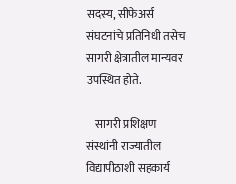सदस्य, सीफेअर्स संघटनांचे प्रतिनिधी तसेच सागरी क्षेत्रातील मान्यवर उपस्थित होते.

    सागरी प्रशिक्षण संस्थांनी राज्यातील विद्यापीठाशी सहकार्य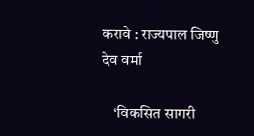करावे : राज्यपाल जिष्णु देव वर्मा

    ‘विकसित सागरी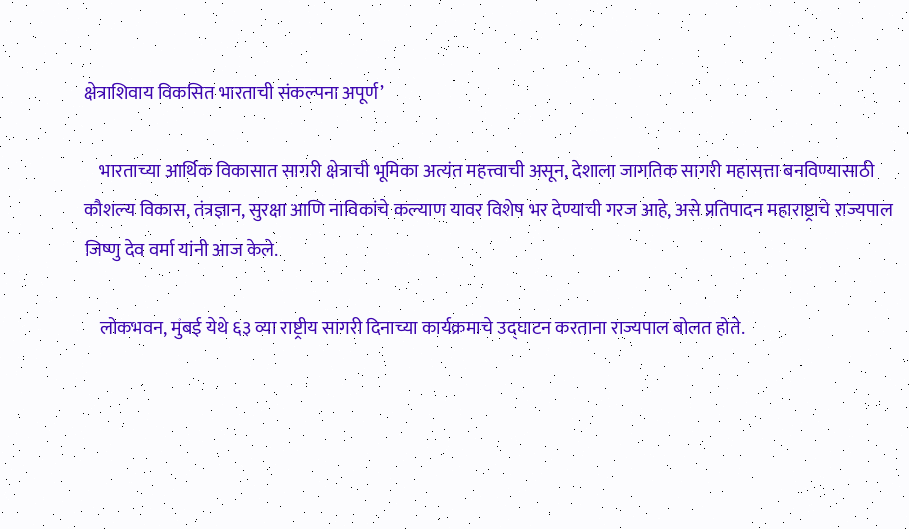क्षेत्राशिवाय विकसित भारताची संकल्पना अपूर्ण’

    भारताच्या आर्थिक विकासात सागरी क्षेत्राची भूमिका अत्यंत महत्त्वाची असून, देशाला जागतिक सागरी महासत्ता बनविण्यासाठी कौशल्य विकास, तंत्रज्ञान, सुरक्षा आणि नाविकांचे कल्याण यावर विशेष भर देण्याची गरज आहे, असे प्रतिपादन महाराष्ट्राचे राज्यपाल जिष्णु देव वर्मा यांनी आज केले.

    लोकभवन, मुंबई येथे ६३ व्या राष्ट्रीय सागरी दिनाच्या कार्यक्रमाचे उद्घाटन करताना राज्यपाल बोलत होते.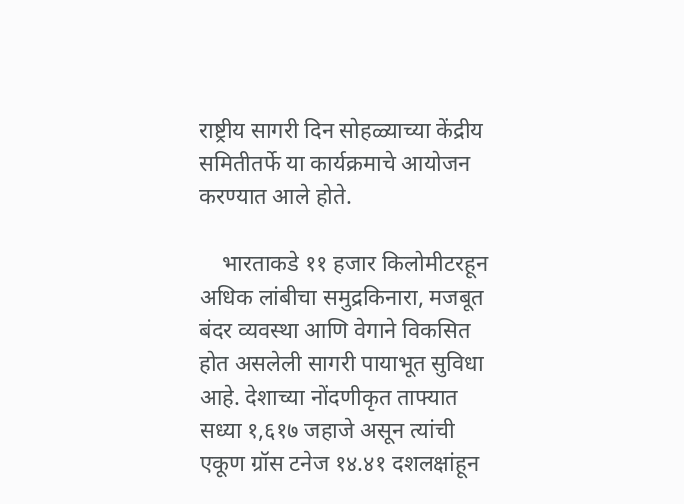राष्ट्रीय सागरी दिन सोहळ्याच्या केंद्रीय समितीतर्फे या कार्यक्रमाचे आयोजन करण्यात आले होते.

    भारताकडे ११ हजार किलोमीटरहून अधिक लांबीचा समुद्रकिनारा, मजबूत बंदर व्यवस्था आणि वेगाने विकसित होत असलेली सागरी पायाभूत सुविधा आहे. देशाच्या नोंदणीकृत ताफ्यात सध्या १,६१७ जहाजे असून त्यांची एकूण ग्रॉस टनेज १४.४१ दशलक्षांहून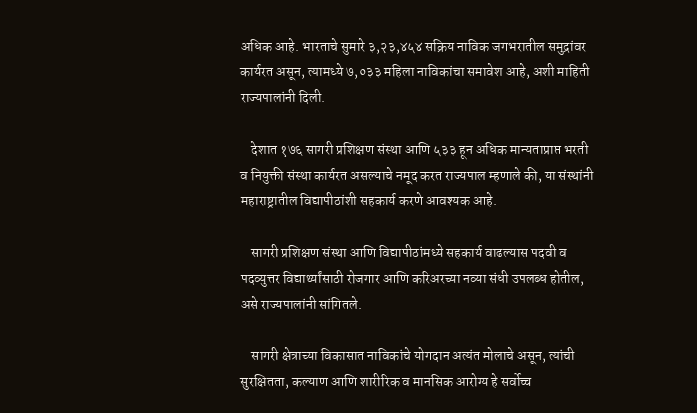अधिक आहे. भारताचे सुमारे ३,२३,४५४ सक्रिय नाविक जगभरातील समुद्रांवर कार्यरत असून, त्यामध्ये ७,०३३ महिला नाविकांचा समावेश आहे, अशी माहिती राज्यपालांनी दिली.

    देशात १७६ सागरी प्रशिक्षण संस्था आणि ५३३ हून अधिक मान्यताप्राप्त भरती व नियुक्ती संस्था कार्यरत असल्याचे नमूद करत राज्यपाल म्हणाले की, या संस्थांनी महाराष्ट्रातील विद्यापीठांशी सहकार्य करणे आवश्यक आहे.

    सागरी प्रशिक्षण संस्था आणि विद्यापीठांमध्ये सहकार्य वाढल्यास पदवी व पदव्युत्तर विद्यार्थ्यांसाठी रोजगार आणि करिअरच्या नव्या संधी उपलब्ध होतील, असे राज्यपालांनी सांगितले.

    सागरी क्षेत्राच्या विकासात नाविकांचे योगदान अत्यंत मोलाचे असून, त्यांची सुरक्षितता, कल्याण आणि शारीरिक व मानसिक आरोग्य हे सर्वोच्च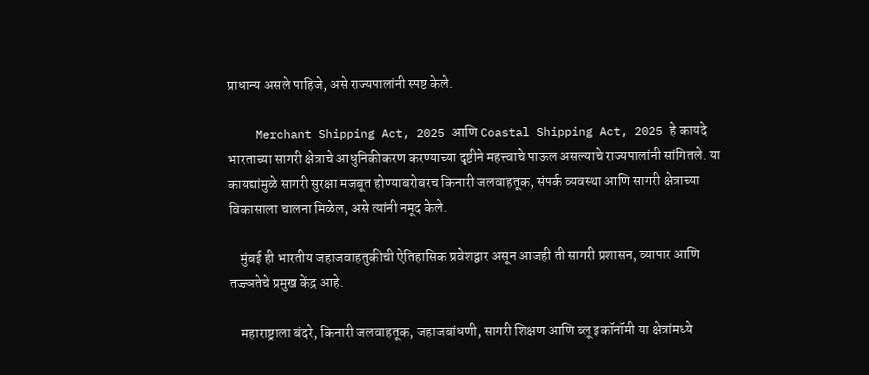प्राधान्य असले पाहिजे, असे राज्यपालांनी स्पष्ट केले.

    Merchant Shipping Act, 2025 आणि Coastal Shipping Act, 2025 हे कायदे भारताच्या सागरी क्षेत्राचे आधुनिकीकरण करण्याच्या दृष्टीने महत्त्वाचे पाऊल असल्याचे राज्यपालांनी सांगितले. या कायद्यांमुळे सागरी सुरक्षा मजबूत होण्याबरोबरच किनारी जलवाहतूक, संपर्क व्यवस्था आणि सागरी क्षेत्राच्या विकासाला चालना मिळेल, असे त्यांनी नमूद केले.

    मुंबई ही भारतीय जहाजवाहतुकीची ऐतिहासिक प्रवेशद्वार असून आजही ती सागरी प्रशासन, व्यापार आणि तज्ज्ञतेचे प्रमुख केंद्र आहे.

    महाराष्ट्राला बंदरे, किनारी जलवाहतूक, जहाजबांधणी, सागरी शिक्षण आणि ब्लू इकॉनॉमी या क्षेत्रांमध्ये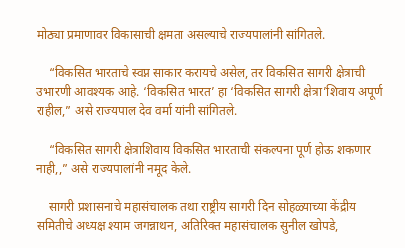मोठ्या प्रमाणावर विकासाची क्षमता असल्याचे राज्यपालांनी सांगितले.

    “विकसित भारताचे स्वप्न साकार करायचे असेल, तर विकसित सागरी क्षेत्राची उभारणी आवश्यक आहे. ‘विकसित भारत’ हा ‘विकसित सागरी क्षेत्रा’शिवाय अपूर्ण राहील,” असे राज्यपाल देव वर्मा यांनी सांगितले.

    “विकसित सागरी क्षेत्राशिवाय विकसित भारताची संकल्पना पूर्ण होऊ शकणार नाही,,” असे राज्यपालांनी नमूद केले.

    सागरी प्रशासनाचे महासंचालक तथा राष्ट्रीय सागरी दिन सोहळ्याच्या केंद्रीय समितीचे अध्यक्ष श्याम जगन्नाथन, अतिरिक्त महासंचालक सुनील खोपडे,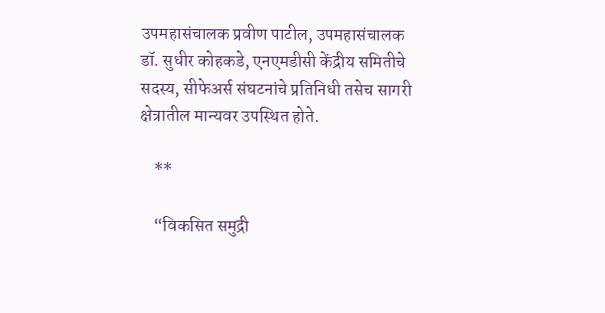उपमहासंचालक प्रवीण पाटील, उपमहासंचालक डॉ. सुधीर कोहकडे, एनएमडीसी केंद्रीय समितीचे सदस्य, सीफेअर्स संघटनांचे प्रतिनिधी तसेच सागरी क्षेत्रातील मान्यवर उपस्थित होते.

    **

    “विकसित समुद्री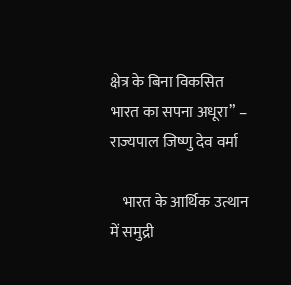क्षेत्र के बिना विकसित भारत का सपना अधूरा” – राज्यपाल जिष्णु देव वर्मा

    भारत के आर्थिक उत्थान में समुद्री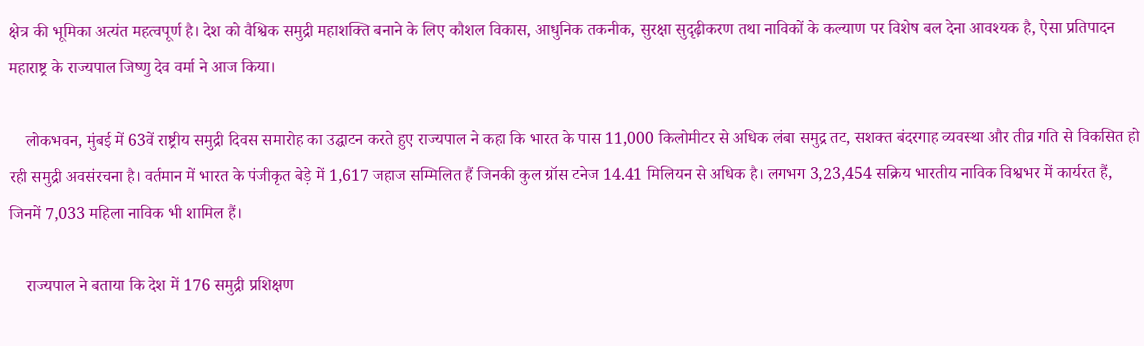क्षेत्र की भूमिका अत्यंत महत्वपूर्ण है। देश को वैश्विक समुद्री महाशक्ति बनाने के लिए कौशल विकास, आधुनिक तकनीक, सुरक्षा सुदृढ़ीकरण तथा नाविकों के कल्याण पर विशेष बल देना आवश्यक है, ऐसा प्रतिपादन महाराष्ट्र के राज्यपाल जिष्णु देव वर्मा ने आज किया।

    लोकभवन, मुंबई में 63वें राष्ट्रीय समुद्री दिवस समारोह का उद्घाटन करते हुए राज्यपाल ने कहा कि भारत के पास 11,000 किलोमीटर से अधिक लंबा समुद्र तट, सशक्त बंदरगाह व्यवस्था और तीव्र गति से विकसित हो रही समुद्री अवसंरचना है। वर्तमान में भारत के पंजीकृत बेड़े में 1,617 जहाज सम्मिलित हैं जिनकी कुल ग्रॉस टनेज 14.41 मिलियन से अधिक है। लगभग 3,23,454 सक्रिय भारतीय नाविक विश्वभर में कार्यरत हैं, जिनमें 7,033 महिला नाविक भी शामिल हैं।

    राज्यपाल ने बताया कि देश में 176 समुद्री प्रशिक्षण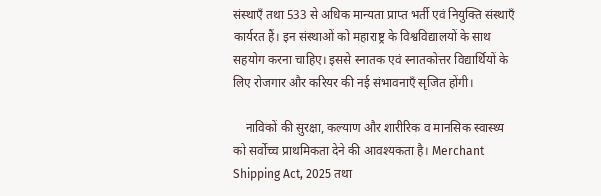संस्थाएँ तथा 533 से अधिक मान्यता प्राप्त भर्ती एवं नियुक्ति संस्थाएँ कार्यरत हैं। इन संस्थाओं को महाराष्ट्र के विश्वविद्यालयों के साथ सहयोग करना चाहिए। इससे स्नातक एवं स्नातकोत्तर विद्यार्थियों के लिए रोजगार और करियर की नई संभावनाएँ सृजित होंगी।

    नाविकों की सुरक्षा, कल्याण और शारीरिक व मानसिक स्वास्थ्य को सर्वोच्च प्राथमिकता देने की आवश्यकता है। Merchant Shipping Act, 2025 तथा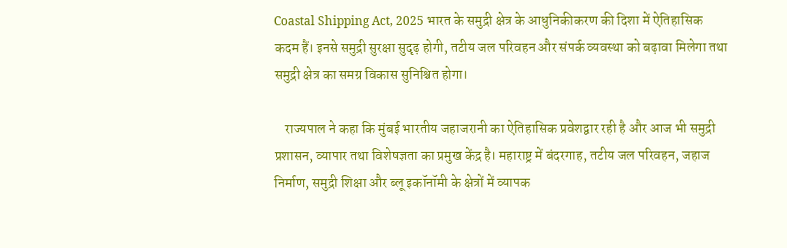Coastal Shipping Act, 2025 भारत के समुद्री क्षेत्र के आधुनिकीकरण की दिशा में ऐतिहासिक कदम हैं। इनसे समुद्री सुरक्षा सुदृढ़ होगी, तटीय जल परिवहन और संपर्क व्यवस्था को बढ़ावा मिलेगा तथा समुद्री क्षेत्र का समग्र विकास सुनिश्चित होगा।

    राज्यपाल ने कहा कि मुंबई भारतीय जहाजरानी का ऐतिहासिक प्रवेशद्वार रही है और आज भी समुद्री प्रशासन, व्यापार तथा विशेषज्ञता का प्रमुख केंद्र है। महाराष्ट्र में बंदरगाह, तटीय जल परिवहन, जहाज निर्माण, समुद्री शिक्षा और ब्लू इकॉनॉमी के क्षेत्रों में व्यापक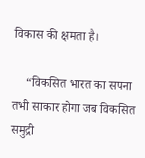विकास की क्षमता है।

    “विकसित भारत का सपना तभी साकार होगा जब विकसित समुद्री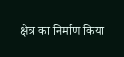क्षेत्र का निर्माण किया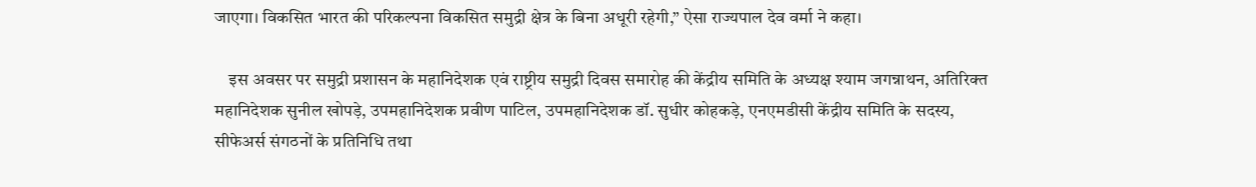जाएगा। विकसित भारत की परिकल्पना विकसित समुद्री क्षेत्र के बिना अधूरी रहेगी,” ऐसा राज्यपाल देव वर्मा ने कहा।

    इस अवसर पर समुद्री प्रशासन के महानिदेशक एवं राष्ट्रीय समुद्री दिवस समारोह की केंद्रीय समिति के अध्यक्ष श्याम जगन्नाथन, अतिरिक्त महानिदेशक सुनील खोपड़े, उपमहानिदेशक प्रवीण पाटिल, उपमहानिदेशक डॉ. सुधीर कोहकड़े, एनएमडीसी केंद्रीय समिति के सदस्य, सीफेअर्स संगठनों के प्रतिनिधि तथा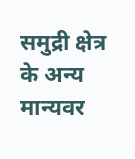समुद्री क्षेत्र के अन्य मान्यवर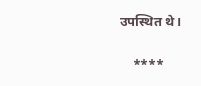उपस्थित थे।

    ****